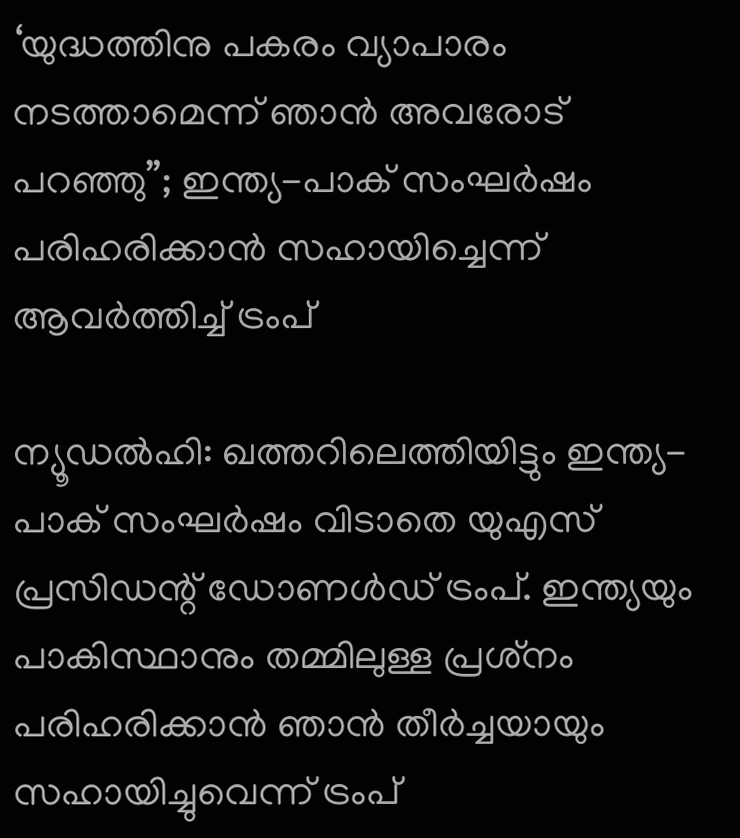‘യുദ്ധത്തിനു പകരം വ്യാപാരം നടത്താമെന്ന് ഞാന്‍ അവരോട് പറഞ്ഞു”; ഇന്ത്യ-പാക് സംഘര്‍ഷം പരിഹരിക്കാന്‍ സഹായിച്ചെന്ന് ആവര്‍ത്തിച്ച് ട്രംപ്

ന്യൂഡല്‍ഹി: ഖത്തറിലെത്തിയിട്ടും ഇന്ത്യ-പാക് സംഘര്‍ഷം വിടാതെ യുഎസ് പ്രസിഡന്റ് ഡോണള്‍ഡ് ട്രംപ്. ഇന്ത്യയും പാകിസ്ഥാനും തമ്മിലുള്ള പ്രശ്‌നം പരിഹരിക്കാന്‍ ഞാന്‍ തീര്‍ച്ചയായും സഹായിച്ചുവെന്ന് ട്രംപ്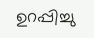ഉറപ്പിച്ചു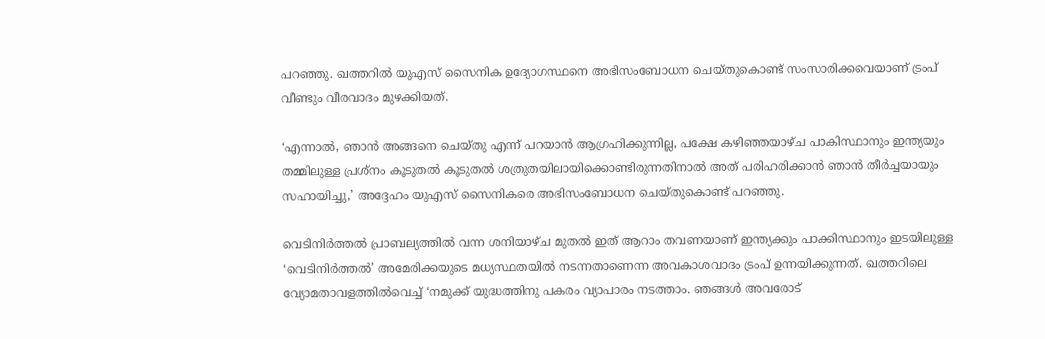പറഞ്ഞു. ഖത്തറില്‍ യുഎസ് സൈനിക ഉദ്യോഗസ്ഥനെ അഭിസംബോധന ചെയ്തുകൊണ്ട് സംസാരിക്കവെയാണ് ട്രംപ് വീണ്ടും വീരവാദം മുഴക്കിയത്.

‘എന്നാല്‍, ഞാന്‍ അങ്ങനെ ചെയ്തു എന്ന് പറയാന്‍ ആഗ്രഹിക്കുന്നില്ല, പക്ഷേ കഴിഞ്ഞയാഴ്ച പാകിസ്ഥാനും ഇന്ത്യയും തമ്മിലുള്ള പ്രശ്‌നം കൂടുതല്‍ കൂടുതല്‍ ശത്രുതയിലായിക്കൊണ്ടിരുന്നതിനാല്‍ അത് പരിഹരിക്കാന്‍ ഞാന്‍ തീര്‍ച്ചയായും സഹായിച്ചു,’ അദ്ദേഹം യുഎസ് സൈനികരെ അഭിസംബോധന ചെയ്തുകൊണ്ട് പറഞ്ഞു.

വെടിനിര്‍ത്തല്‍ പ്രാബല്യത്തില്‍ വന്ന ശനിയാഴ്ച മുതല്‍ ഇത് ആറാം തവണയാണ് ഇന്ത്യക്കും പാക്കിസ്ഥാനും ഇടയിലുള്ള ‘വെടിനിര്‍ത്തല്‍’ അമേരിക്കയുടെ മധ്യസ്ഥതയില്‍ നടന്നതാണെന്ന അവകാശവാദം ട്രംപ് ഉന്നയിക്കുന്നത്. ഖത്തറിലെ വ്യോമതാവളത്തില്‍വെച്ച് ‘നമുക്ക് യുദ്ധത്തിനു പകരം വ്യാപാരം നടത്താം. ഞങ്ങള്‍ അവരോട്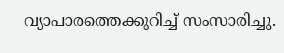വ്യാപാരത്തെക്കുറിച്ച് സംസാരിച്ചു.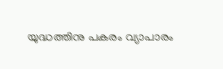യുദ്ധത്തിനു പകരം വ്യാപാരം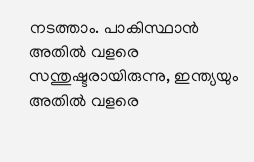നടത്താം. പാകിസ്ഥാന്‍ അതില്‍ വളരെ സന്തുഷ്ടരായിരുന്നു, ഇന്ത്യയും അതില്‍ വളരെ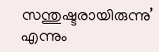സന്തുഷ്ടരായിരുന്നു’ എന്നും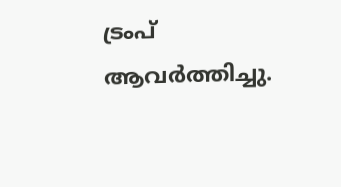ട്രംപ് ആവര്‍ത്തിച്ചു.